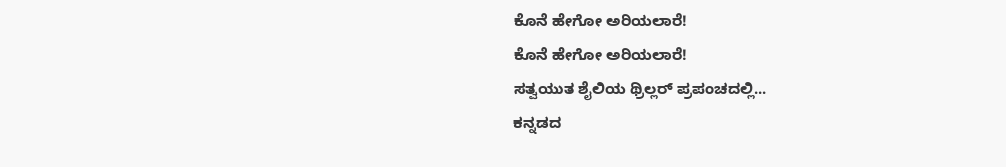ಕೊನೆ ಹೇಗೋ ಅರಿಯಲಾರೆ!
ಕೊನೆ ಹೇಗೋ ಅರಿಯಲಾರೆ!
ಸತ್ವಯುತ ಶೈಲಿಯ ಥ್ರಿಲ್ಲರ್ ಪ್ರಪಂಚದಲ್ಲಿ...
ಕನ್ನಡದ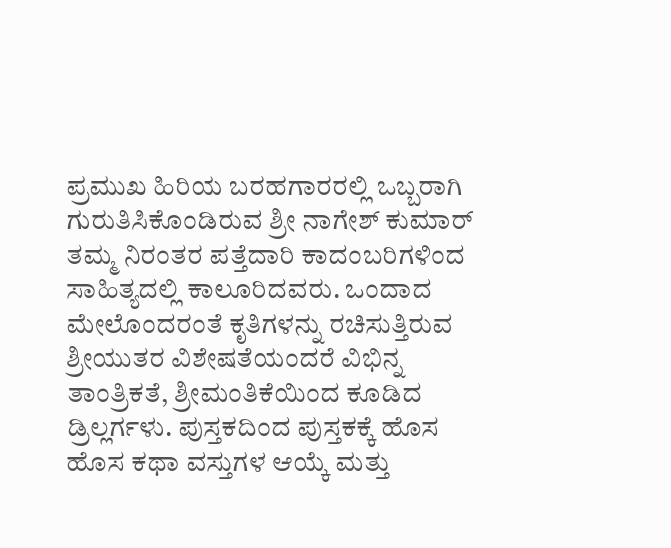ಪ್ರಮುಖ ಹಿರಿಯ ಬರಹಗಾರರಲ್ಲಿ ಒಬ್ಬರಾಗಿ ಗುರುತಿಸಿಕೊಂಡಿರುವ ಶ್ರೀ ನಾಗೇಶ್ ಕುಮಾರ್ ತಮ್ಮ ನಿರಂತರ ಪತ್ತೆದಾರಿ ಕಾದಂಬರಿಗಳಿಂದ ಸಾಹಿತ್ಯದಲ್ಲಿ ಕಾಲೂರಿದವರು. ಒಂದಾದ ಮೇಲೊಂದರಂತೆ ಕೃತಿಗಳನ್ನು ರಚಿಸುತ್ತಿರುವ ಶ್ರೀಯುತರ ವಿಶೇಷತೆಯಂದರೆ ವಿಭಿನ್ನ ತಾಂತ್ರಿಕತೆ, ಶ್ರೀಮಂತಿಕೆಯಿಂದ ಕೂಡಿದ ಡ್ರಿಲ್ಲರ್ಗಳು. ಪುಸ್ತಕದಿಂದ ಪುಸ್ತಕಕ್ಕೆ ಹೊಸ ಹೊಸ ಕಥಾ ವಸ್ತುಗಳ ಆಯ್ಕೆ ಮತ್ತು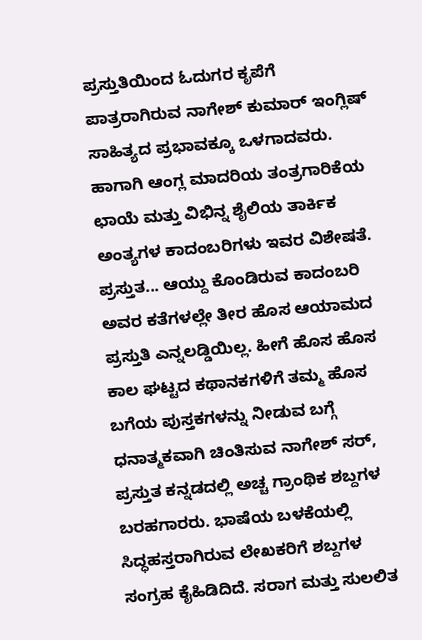ಪ್ರಸ್ತುತಿಯಿಂದ ಓದುಗರ ಕೃಪೆಗೆ ಪಾತ್ರರಾಗಿರುವ ನಾಗೇಶ್ ಕುಮಾರ್ ಇಂಗ್ಲಿಷ್ ಸಾಹಿತ್ಯದ ಪ್ರಭಾವಕ್ಕೂ ಒಳಗಾದವರು. ಹಾಗಾಗಿ ಆಂಗ್ಲ ಮಾದರಿಯ ತಂತ್ರಗಾರಿಕೆಯ ಛಾಯೆ ಮತ್ತು ವಿಭಿನ್ನ ಶೈಲಿಯ ತಾರ್ಕಿಕ ಅಂತ್ಯಗಳ ಕಾದಂಬರಿಗಳು ಇವರ ವಿಶೇಷತೆ.
ಪ್ರಸ್ತುತ... ಆಯ್ದು ಕೊಂಡಿರುವ ಕಾದಂಬರಿ ಅವರ ಕತೆಗಳಲ್ಲೇ ತೀರ ಹೊಸ ಆಯಾಮದ ಪ್ರಸ್ತುತಿ ಎನ್ನಲಡ್ಡಿಯಿಲ್ಲ. ಹೀಗೆ ಹೊಸ ಹೊಸ ಕಾಲ ಘಟ್ಟದ ಕಥಾನಕಗಳಿಗೆ ತಮ್ಮ ಹೊಸ ಬಗೆಯ ಪುಸ್ತಕಗಳನ್ನು ನೀಡುವ ಬಗ್ಗೆ ಧನಾತ್ಮಕವಾಗಿ ಚಿಂತಿಸುವ ನಾಗೇಶ್ ಸರ್, ಪ್ರಸ್ತುತ ಕನ್ನಡದಲ್ಲಿ ಅಚ್ಚ ಗ್ರಾಂಥಿಕ ಶಬ್ದಗಳ ಬರಹಗಾರರು. ಭಾಷೆಯ ಬಳಕೆಯಲ್ಲಿ ಸಿದ್ಧಹಸ್ತರಾಗಿರುವ ಲೇಖಕರಿಗೆ ಶಬ್ದಗಳ ಸಂಗ್ರಹ ಕೈಹಿಡಿದಿದೆ. ಸರಾಗ ಮತ್ತು ಸುಲಲಿತ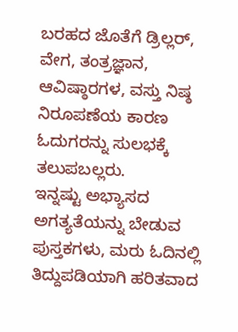ಬರಹದ ಜೊತೆಗೆ ಡ್ರಿಲ್ಲರ್, ವೇಗ, ತಂತ್ರಜ್ಞಾನ, ಆವಿಷ್ಠಾರಗಳ, ವಸ್ತು ನಿಷ್ಠ ನಿರೂಪಣೆಯ ಕಾರಣ ಓದುಗರನ್ನು ಸುಲಭಕ್ಕೆ ತಲುಪಬಲ್ಲರು.
ಇನ್ನಷ್ಟು ಅಭ್ಯಾಸದ ಅಗತ್ಯತೆಯನ್ನು ಬೇಡುವ ಪುಸ್ತಕಗಳು, ಮರು ಓದಿನಲ್ಲಿ ತಿದ್ದುಪಡಿಯಾಗಿ ಹರಿತವಾದ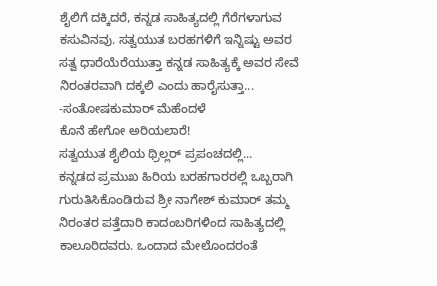ಶೈಲಿಗೆ ದಕ್ಕಿದರೆ, ಕನ್ನಡ ಸಾಹಿತ್ಯದಲ್ಲಿ ಗೆರೆಗಳಾಗುವ ಕಸುವಿನವು. ಸತ್ವಯುತ ಬರಹಗಳಿಗೆ ಇನ್ನಿಷ್ಟು ಅವರ ಸತ್ವ ಧಾರೆಯೆರೆಯುತ್ತಾ ಕನ್ನಡ ಸಾಹಿತ್ಯಕ್ಕೆ ಅವರ ಸೇವೆ ನಿರಂತರವಾಗಿ ದಕ್ಕಲಿ ಎಂದು ಹಾರೈಸುತ್ತಾ...
-ಸಂತೋಷಕುಮಾರ್ ಮೆಹೆಂದಳೆ
ಕೊನೆ ಹೇಗೋ ಅರಿಯಲಾರೆ!
ಸತ್ವಯುತ ಶೈಲಿಯ ಥ್ರಿಲ್ಲರ್ ಪ್ರಪಂಚದಲ್ಲಿ...
ಕನ್ನಡದ ಪ್ರಮುಖ ಹಿರಿಯ ಬರಹಗಾರರಲ್ಲಿ ಒಬ್ಬರಾಗಿ ಗುರುತಿಸಿಕೊಂಡಿರುವ ಶ್ರೀ ನಾಗೇಶ್ ಕುಮಾರ್ ತಮ್ಮ ನಿರಂತರ ಪತ್ತೆದಾರಿ ಕಾದಂಬರಿಗಳಿಂದ ಸಾಹಿತ್ಯದಲ್ಲಿ ಕಾಲೂರಿದವರು. ಒಂದಾದ ಮೇಲೊಂದರಂತೆ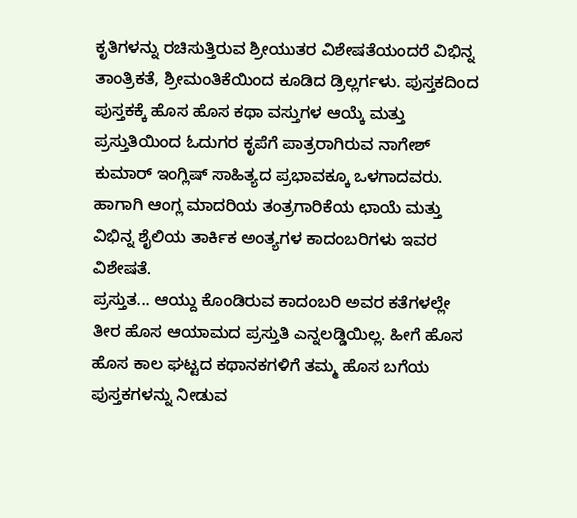ಕೃತಿಗಳನ್ನು ರಚಿಸುತ್ತಿರುವ ಶ್ರೀಯುತರ ವಿಶೇಷತೆಯಂದರೆ ವಿಭಿನ್ನ ತಾಂತ್ರಿಕತೆ, ಶ್ರೀಮಂತಿಕೆಯಿಂದ ಕೂಡಿದ ಡ್ರಿಲ್ಲರ್ಗಳು. ಪುಸ್ತಕದಿಂದ ಪುಸ್ತಕಕ್ಕೆ ಹೊಸ ಹೊಸ ಕಥಾ ವಸ್ತುಗಳ ಆಯ್ಕೆ ಮತ್ತು ಪ್ರಸ್ತುತಿಯಿಂದ ಓದುಗರ ಕೃಪೆಗೆ ಪಾತ್ರರಾಗಿರುವ ನಾಗೇಶ್ ಕುಮಾರ್ ಇಂಗ್ಲಿಷ್ ಸಾಹಿತ್ಯದ ಪ್ರಭಾವಕ್ಕೂ ಒಳಗಾದವರು. ಹಾಗಾಗಿ ಆಂಗ್ಲ ಮಾದರಿಯ ತಂತ್ರಗಾರಿಕೆಯ ಛಾಯೆ ಮತ್ತು ವಿಭಿನ್ನ ಶೈಲಿಯ ತಾರ್ಕಿಕ ಅಂತ್ಯಗಳ ಕಾದಂಬರಿಗಳು ಇವರ ವಿಶೇಷತೆ.
ಪ್ರಸ್ತುತ... ಆಯ್ದು ಕೊಂಡಿರುವ ಕಾದಂಬರಿ ಅವರ ಕತೆಗಳಲ್ಲೇ ತೀರ ಹೊಸ ಆಯಾಮದ ಪ್ರಸ್ತುತಿ ಎನ್ನಲಡ್ಡಿಯಿಲ್ಲ. ಹೀಗೆ ಹೊಸ ಹೊಸ ಕಾಲ ಘಟ್ಟದ ಕಥಾನಕಗಳಿಗೆ ತಮ್ಮ ಹೊಸ ಬಗೆಯ ಪುಸ್ತಕಗಳನ್ನು ನೀಡುವ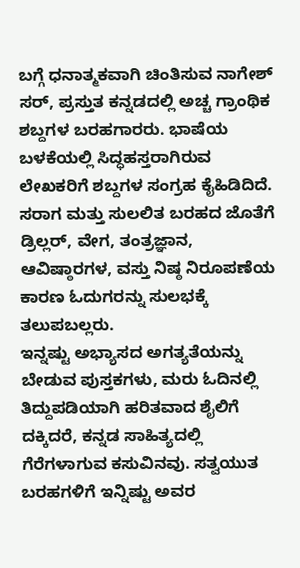ಬಗ್ಗೆ ಧನಾತ್ಮಕವಾಗಿ ಚಿಂತಿಸುವ ನಾಗೇಶ್ ಸರ್, ಪ್ರಸ್ತುತ ಕನ್ನಡದಲ್ಲಿ ಅಚ್ಚ ಗ್ರಾಂಥಿಕ ಶಬ್ದಗಳ ಬರಹಗಾರರು. ಭಾಷೆಯ ಬಳಕೆಯಲ್ಲಿ ಸಿದ್ಧಹಸ್ತರಾಗಿರುವ ಲೇಖಕರಿಗೆ ಶಬ್ದಗಳ ಸಂಗ್ರಹ ಕೈಹಿಡಿದಿದೆ. ಸರಾಗ ಮತ್ತು ಸುಲಲಿತ ಬರಹದ ಜೊತೆಗೆ ಡ್ರಿಲ್ಲರ್, ವೇಗ, ತಂತ್ರಜ್ಞಾನ, ಆವಿಷ್ಠಾರಗಳ, ವಸ್ತು ನಿಷ್ಠ ನಿರೂಪಣೆಯ ಕಾರಣ ಓದುಗರನ್ನು ಸುಲಭಕ್ಕೆ ತಲುಪಬಲ್ಲರು.
ಇನ್ನಷ್ಟು ಅಭ್ಯಾಸದ ಅಗತ್ಯತೆಯನ್ನು ಬೇಡುವ ಪುಸ್ತಕಗಳು, ಮರು ಓದಿನಲ್ಲಿ ತಿದ್ದುಪಡಿಯಾಗಿ ಹರಿತವಾದ ಶೈಲಿಗೆ ದಕ್ಕಿದರೆ, ಕನ್ನಡ ಸಾಹಿತ್ಯದಲ್ಲಿ ಗೆರೆಗಳಾಗುವ ಕಸುವಿನವು. ಸತ್ವಯುತ ಬರಹಗಳಿಗೆ ಇನ್ನಿಷ್ಟು ಅವರ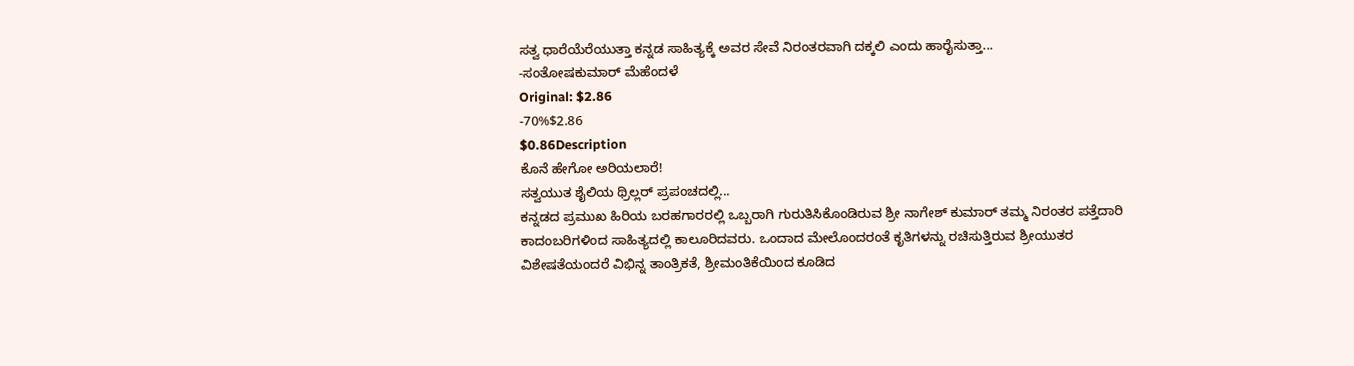ಸತ್ವ ಧಾರೆಯೆರೆಯುತ್ತಾ ಕನ್ನಡ ಸಾಹಿತ್ಯಕ್ಕೆ ಅವರ ಸೇವೆ ನಿರಂತರವಾಗಿ ದಕ್ಕಲಿ ಎಂದು ಹಾರೈಸುತ್ತಾ...
-ಸಂತೋಷಕುಮಾರ್ ಮೆಹೆಂದಳೆ
Original: $2.86
-70%$2.86
$0.86Description
ಕೊನೆ ಹೇಗೋ ಅರಿಯಲಾರೆ!
ಸತ್ವಯುತ ಶೈಲಿಯ ಥ್ರಿಲ್ಲರ್ ಪ್ರಪಂಚದಲ್ಲಿ...
ಕನ್ನಡದ ಪ್ರಮುಖ ಹಿರಿಯ ಬರಹಗಾರರಲ್ಲಿ ಒಬ್ಬರಾಗಿ ಗುರುತಿಸಿಕೊಂಡಿರುವ ಶ್ರೀ ನಾಗೇಶ್ ಕುಮಾರ್ ತಮ್ಮ ನಿರಂತರ ಪತ್ತೆದಾರಿ ಕಾದಂಬರಿಗಳಿಂದ ಸಾಹಿತ್ಯದಲ್ಲಿ ಕಾಲೂರಿದವರು. ಒಂದಾದ ಮೇಲೊಂದರಂತೆ ಕೃತಿಗಳನ್ನು ರಚಿಸುತ್ತಿರುವ ಶ್ರೀಯುತರ ವಿಶೇಷತೆಯಂದರೆ ವಿಭಿನ್ನ ತಾಂತ್ರಿಕತೆ, ಶ್ರೀಮಂತಿಕೆಯಿಂದ ಕೂಡಿದ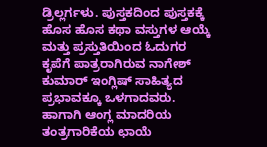ಡ್ರಿಲ್ಲರ್ಗಳು. ಪುಸ್ತಕದಿಂದ ಪುಸ್ತಕಕ್ಕೆ ಹೊಸ ಹೊಸ ಕಥಾ ವಸ್ತುಗಳ ಆಯ್ಕೆ ಮತ್ತು ಪ್ರಸ್ತುತಿಯಿಂದ ಓದುಗರ ಕೃಪೆಗೆ ಪಾತ್ರರಾಗಿರುವ ನಾಗೇಶ್ ಕುಮಾರ್ ಇಂಗ್ಲಿಷ್ ಸಾಹಿತ್ಯದ ಪ್ರಭಾವಕ್ಕೂ ಒಳಗಾದವರು. ಹಾಗಾಗಿ ಆಂಗ್ಲ ಮಾದರಿಯ ತಂತ್ರಗಾರಿಕೆಯ ಛಾಯೆ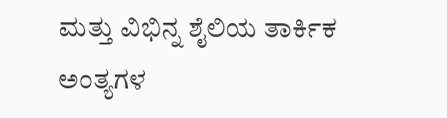ಮತ್ತು ವಿಭಿನ್ನ ಶೈಲಿಯ ತಾರ್ಕಿಕ ಅಂತ್ಯಗಳ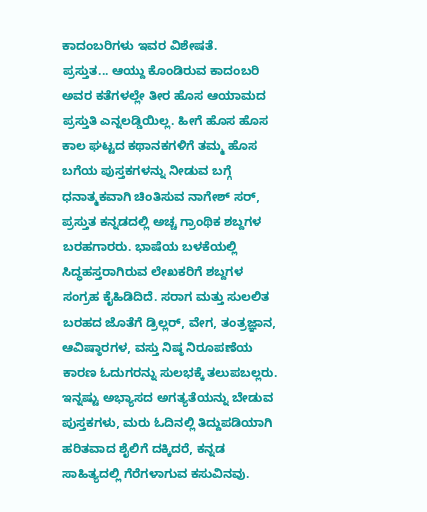ಕಾದಂಬರಿಗಳು ಇವರ ವಿಶೇಷತೆ.
ಪ್ರಸ್ತುತ... ಆಯ್ದು ಕೊಂಡಿರುವ ಕಾದಂಬರಿ ಅವರ ಕತೆಗಳಲ್ಲೇ ತೀರ ಹೊಸ ಆಯಾಮದ ಪ್ರಸ್ತುತಿ ಎನ್ನಲಡ್ಡಿಯಿಲ್ಲ. ಹೀಗೆ ಹೊಸ ಹೊಸ ಕಾಲ ಘಟ್ಟದ ಕಥಾನಕಗಳಿಗೆ ತಮ್ಮ ಹೊಸ ಬಗೆಯ ಪುಸ್ತಕಗಳನ್ನು ನೀಡುವ ಬಗ್ಗೆ ಧನಾತ್ಮಕವಾಗಿ ಚಿಂತಿಸುವ ನಾಗೇಶ್ ಸರ್, ಪ್ರಸ್ತುತ ಕನ್ನಡದಲ್ಲಿ ಅಚ್ಚ ಗ್ರಾಂಥಿಕ ಶಬ್ದಗಳ ಬರಹಗಾರರು. ಭಾಷೆಯ ಬಳಕೆಯಲ್ಲಿ ಸಿದ್ಧಹಸ್ತರಾಗಿರುವ ಲೇಖಕರಿಗೆ ಶಬ್ದಗಳ ಸಂಗ್ರಹ ಕೈಹಿಡಿದಿದೆ. ಸರಾಗ ಮತ್ತು ಸುಲಲಿತ ಬರಹದ ಜೊತೆಗೆ ಡ್ರಿಲ್ಲರ್, ವೇಗ, ತಂತ್ರಜ್ಞಾನ, ಆವಿಷ್ಠಾರಗಳ, ವಸ್ತು ನಿಷ್ಠ ನಿರೂಪಣೆಯ ಕಾರಣ ಓದುಗರನ್ನು ಸುಲಭಕ್ಕೆ ತಲುಪಬಲ್ಲರು.
ಇನ್ನಷ್ಟು ಅಭ್ಯಾಸದ ಅಗತ್ಯತೆಯನ್ನು ಬೇಡುವ ಪುಸ್ತಕಗಳು, ಮರು ಓದಿನಲ್ಲಿ ತಿದ್ದುಪಡಿಯಾಗಿ ಹರಿತವಾದ ಶೈಲಿಗೆ ದಕ್ಕಿದರೆ, ಕನ್ನಡ ಸಾಹಿತ್ಯದಲ್ಲಿ ಗೆರೆಗಳಾಗುವ ಕಸುವಿನವು.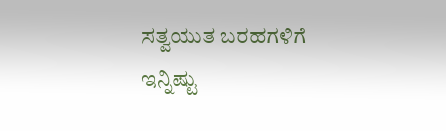ಸತ್ವಯುತ ಬರಹಗಳಿಗೆ ಇನ್ನಿಷ್ಟು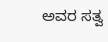ಅವರ ಸತ್ವ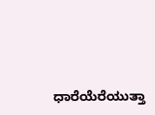ಧಾರೆಯೆರೆಯುತ್ತಾ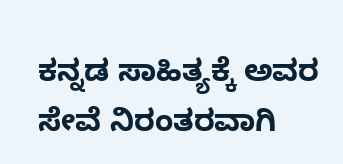ಕನ್ನಡ ಸಾಹಿತ್ಯಕ್ಕೆ ಅವರ ಸೇವೆ ನಿರಂತರವಾಗಿ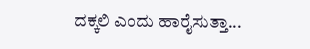ದಕ್ಕಲಿ ಎಂದು ಹಾರೈಸುತ್ತಾ...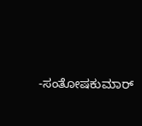-ಸಂತೋಷಕುಮಾರ್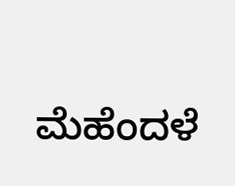ಮೆಹೆಂದಳೆ